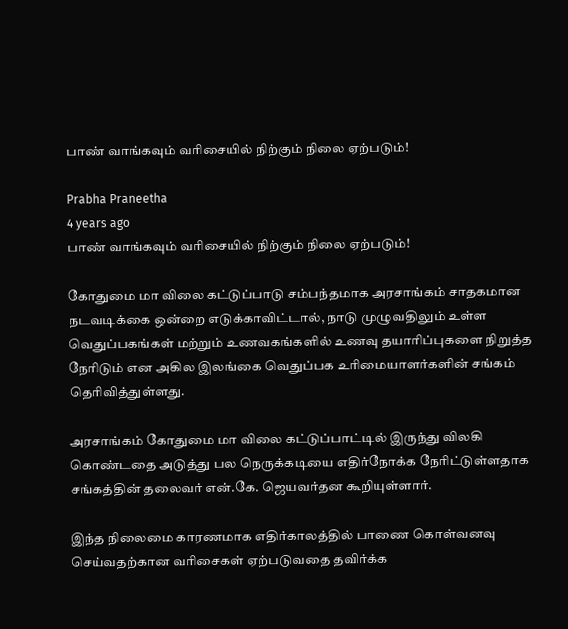பாண் வாங்கவும் வரிசையில் நிற்கும் நிலை ஏற்படும்!

Prabha Praneetha
4 years ago
பாண் வாங்கவும் வரிசையில் நிற்கும் நிலை ஏற்படும்!

கோதுமை மா விலை கட்டுப்பாடு சம்பந்தமாக அரசாங்கம் சாதகமான நடவடிக்கை ஒன்றை எடுக்காவிட்டால், நாடு முழுவதிலும் உள்ள வெதுப்பகங்கள் மற்றும் உணவகங்களில் உணவு தயாரிப்புகளை நிறுத்த நேரிடும் என அகில இலங்கை வெதுப்பக உரிமையாளர்களின் சங்கம் தெரிவித்துள்ளது.

அரசாங்கம் கோதுமை மா விலை கட்டுப்பாட்டில் இருந்து விலகி கொண்டதை அடுத்து பல நெருக்கடியை எதிர்நோக்க நேரிட்டுள்ளதாக சங்கத்தின் தலைவர் என்.கே. ஜெயவர்தன கூறியுள்ளார்.

இந்த நிலைமை காரணமாக எதிர்காலத்தில் பாணை கொள்வனவு செய்வதற்கான வரிசைகள் ஏற்படுவதை தவிர்க்க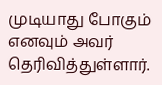முடியாது போகும் எனவும் அவர் தெரிவித்துள்ளார்.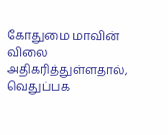கோதுமை மாவின் விலை அதிகரித்துள்ளதால், வெதுப்பக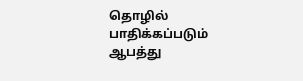தொழில் பாதிக்கப்படும் ஆபத்து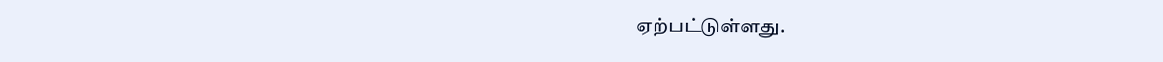ஏற்பட்டுள்ளது.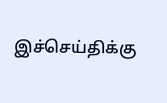இச்செய்திக்கு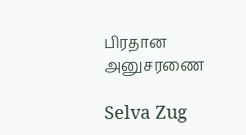பிரதான அனுசரணை

Selva Zug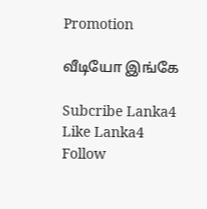Promotion

வீடியோ இங்கே

Subcribe Lanka4
Like Lanka4
Follow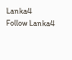Lanka4
Follow Lanka4